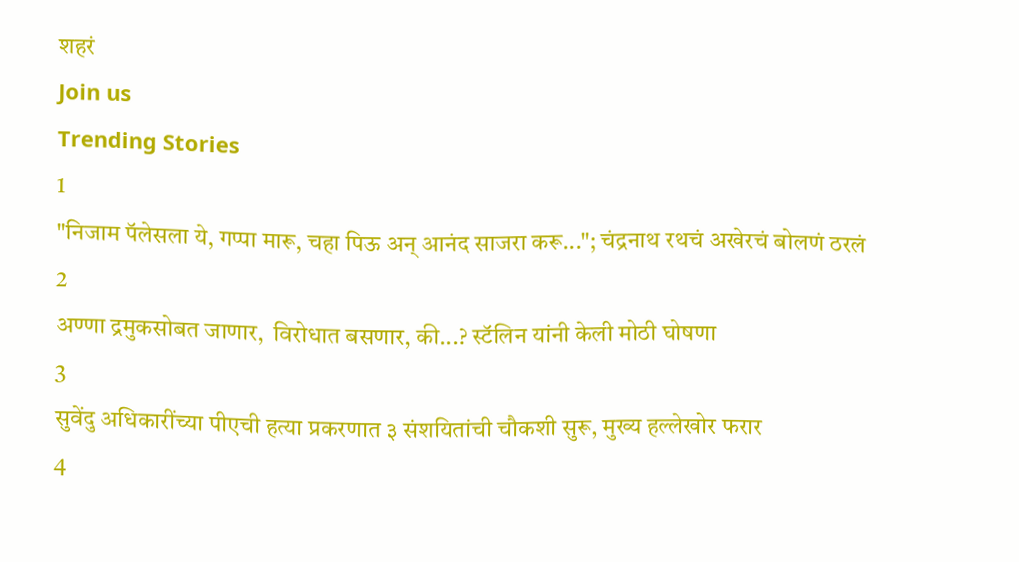शहरं
Join us
Trending Stories
1
"निजाम पॅलेसला ये, गप्पा मारू, चहा पिऊ अन् आनंद साजरा करू..."; चंद्रनाथ रथचं अखेरचं बोलणं ठरलं
2
अण्णा द्रमुकसोबत जाणार,  विरोधात बसणार, की...? स्टॅलिन यांनी केली मोठी घोषणा
3
सुवेंदु अधिकारींच्या पीएची हत्या प्रकरणात ३ संशयितांची चौकशी सुरू, मुख्य हल्लेखोर फरार
4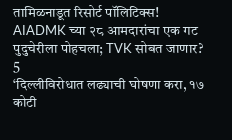तामिळनाडूत रिसोर्ट पॉलिटिक्स! AIADMK च्या २८ आमदारांचा एक गट पुदुचेरीला पोहचला; TVK सोबत जाणार?
5
‘दिल्लीविरोधात लढ्याची घोषणा करा, १७ कोटी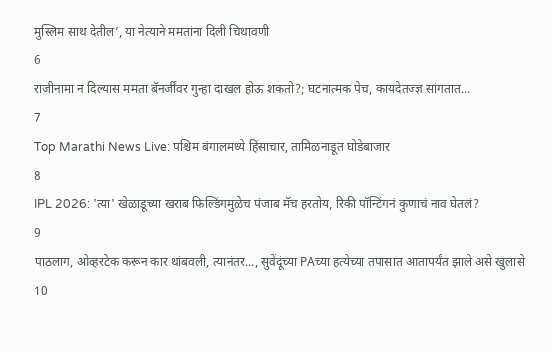मुस्लिम साथ देतील’, या नेत्याने ममतांना दिली चिथावणी
6
राजीनामा न दिल्यास ममता बॅनर्जींवर गुन्हा दाखल होऊ शकतो?; घटनात्मक पेच, कायदेतज्ज्ञ सांगतात...
7
Top Marathi News Live: पश्चिम बंगालमध्ये हिंसाचार, तामिळनाडूत घोडेबाजार
8
IPL 2026: 'त्या' खेळाडूच्या खराब फिल्डिंगमुळेच पंजाब मॅच हरतोय, रिकी पॉन्टिंगनं कुणाचं नाव घेतलं?
9
पाठलाग, ओव्हरटेक करून कार थांबवली, त्यानंतर..., सुवेंदूंच्या PAच्या हत्येच्या तपासात आतापर्यंत झाले असे खुलासे
10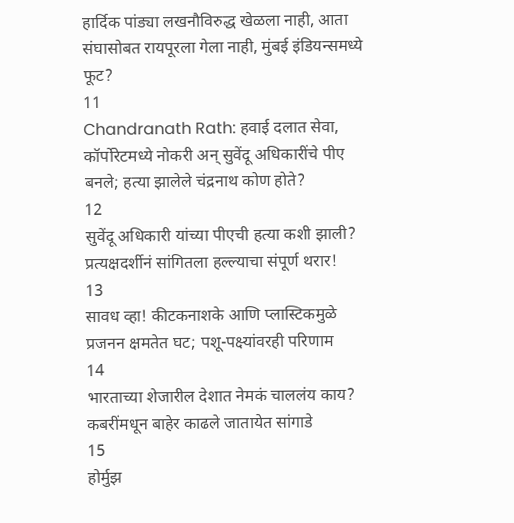हार्दिक पांड्या लखनौविरुद्ध खेळला नाही, आता संघासोबत रायपूरला गेला नाही, मुंबई इंडियन्समध्ये फूट?
11
Chandranath Rath: हवाई दलात सेवा, कॉर्पोरेटमध्ये नोकरी अन् सुवेंदू अधिकारींचे पीए बनले; हत्या झालेले चंद्रनाथ कोण होते?
12
सुवेंदू अधिकारी यांच्या पीएची हत्या कशी झाली? प्रत्यक्षदर्शीनं सांगितला हल्ल्याचा संपूर्ण थरार!
13
सावध व्हा! कीटकनाशके आणि प्लास्टिकमुळे प्रजनन क्षमतेत घट; पशू-पक्ष्यांवरही परिणाम
14
भारताच्या शेजारील देशात नेमकं चाललंय काय? कबरींमधून बाहेर काढले जातायेत सांगाडे
15
होर्मुझ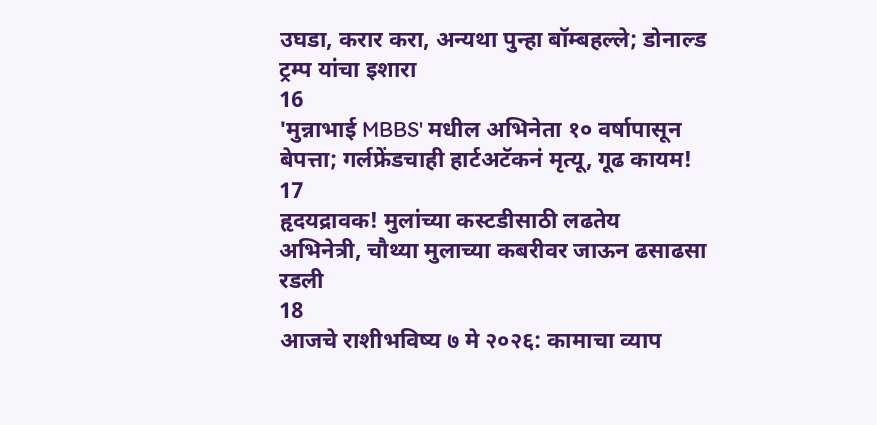उघडा, करार करा, अन्यथा पुन्हा बॉम्बहल्ले; डोनाल्ड ट्रम्प यांचा इशारा
16
'मुन्नाभाई MBBS' मधील अभिनेता १० वर्षापासून बेपत्ता; गर्लफ्रेंडचाही हार्टअटॅकनं मृत्यू, गूढ कायम!
17
हृदयद्रावक! मुलांच्या कस्टडीसाठी लढतेय अभिनेत्री, चौथ्या मुलाच्या कबरीवर जाऊन ढसाढसा रडली
18
आजचे राशीभविष्य ७ मे २०२६: कामाचा व्याप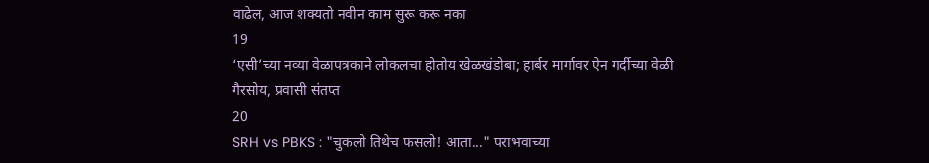वाढेल, आज शक्यतो नवीन काम सुरू करू नका
19
‘एसी’च्या नव्या वेळापत्रकाने लोकलचा होतोय खेळखंडोबा; हार्बर मार्गावर ऐन गर्दीच्या वेळी गैरसोय, प्रवासी संतप्त
20
SRH vs PBKS : "चुकलो तिथेच फसलो! आता..." पराभवाच्या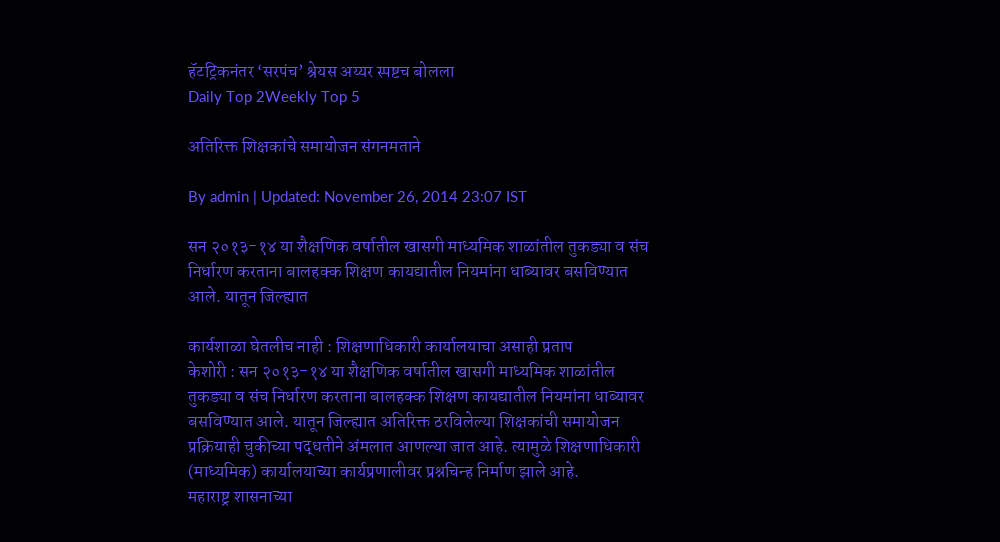हॅटट्रिकनंतर ‘सरपंच’ श्रेयस अय्यर स्पष्टच बोलला
Daily Top 2Weekly Top 5

अतिरिक्त शिक्षकांचे समायोजन संगनमताने

By admin | Updated: November 26, 2014 23:07 IST

सन २०१३-१४ या शैक्षणिक वर्षातील खासगी माध्यमिक शाळांतील तुकड्या व संच निर्धारण करताना बालहक्क शिक्षण कायद्यातील नियमांना धाब्यावर बसविण्यात आले. यातून जिल्ह्यात

कार्यशाळा घेतलीच नाही : शिक्षणाधिकारी कार्यालयाचा असाही प्रताप
केशोरी : सन २०१३-१४ या शैक्षणिक वर्षातील खासगी माध्यमिक शाळांतील तुकड्या व संच निर्धारण करताना बालहक्क शिक्षण कायद्यातील नियमांना धाब्यावर बसविण्यात आले. यातून जिल्ह्यात अतिरिक्त ठरविलेल्या शिक्षकांची समायोजन प्रक्रियाही चुकीच्या पद्धतीने अंमलात आणल्या जात आहे. त्यामुळे शिक्षणाधिकारी (माध्यमिक) कार्यालयाच्या कार्यप्रणालीवर प्रश्नचिन्ह निर्माण झाले आहे.
महाराष्ट्र शासनाच्या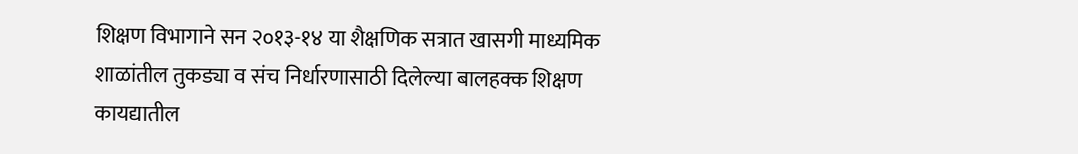शिक्षण विभागाने सन २०१३-१४ या शैक्षणिक सत्रात खासगी माध्यमिक शाळांतील तुकड्या व संच निर्धारणासाठी दिलेल्या बालहक्क शिक्षण कायद्यातील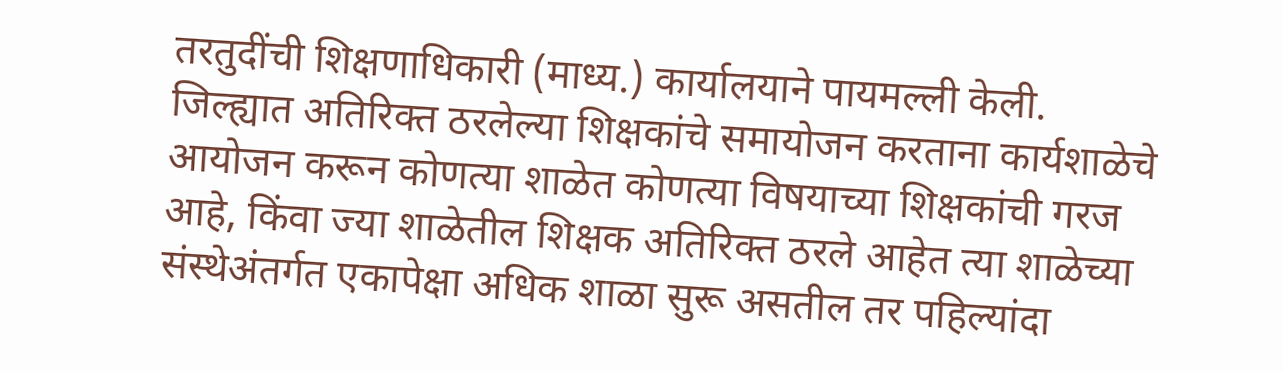तरतुदींची शिक्षणाधिकारी (माध्य.) कार्यालयाने पायमल्ली केली. जिल्ह्यात अतिरिक्त ठरलेल्या शिक्षकांचे समायोजन करताना कार्यशाळेचे आयोजन करून कोणत्या शाळेत कोणत्या विषयाच्या शिक्षकांची गरज आहे, किंवा ज्या शाळेतील शिक्षक अतिरिक्त ठरले आहेत त्या शाळेच्या संस्थेअंतर्गत एकापेक्षा अधिक शाळा सुरू असतील तर पहिल्यांदा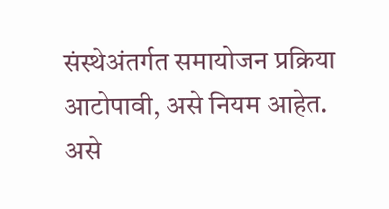संस्थेअंतर्गत समायोजन प्रक्रिया आटोपावी, असे नियम आहेत. असे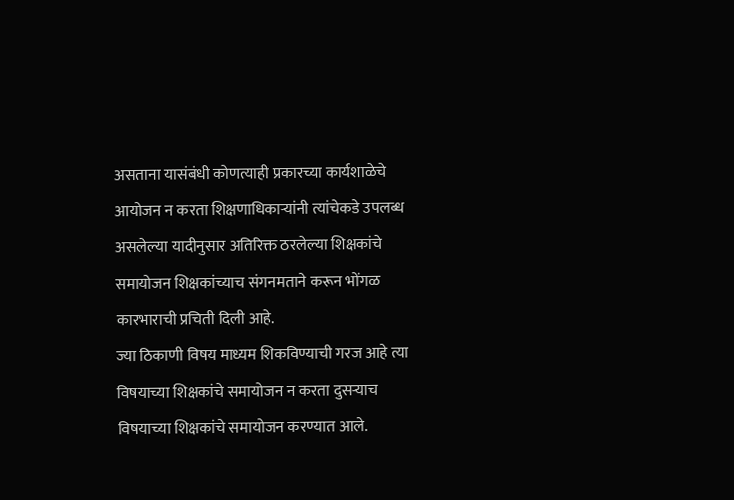असताना यासंबंधी कोणत्याही प्रकारच्या कार्यशाळेचे आयोजन न करता शिक्षणाधिकाऱ्यांनी त्यांचेकडे उपलब्ध असलेल्या यादीनुसार अतिरिक्त ठरलेल्या शिक्षकांचे समायोजन शिक्षकांच्याच संगनमताने करून भोंगळ कारभाराची प्रचिती दिली आहे.
ज्या ठिकाणी विषय माध्यम शिकविण्याची गरज आहे त्या विषयाच्या शिक्षकांचे समायोजन न करता दुसऱ्याच विषयाच्या शिक्षकांचे समायोजन करण्यात आले.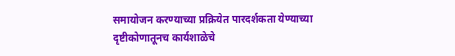समायोजन करण्याच्या प्रक्रियेत पारदर्शकता येण्याच्या दृष्टीकोणातूनच कार्यशाळेचे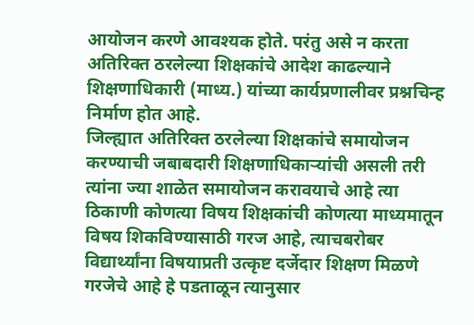आयोजन करणे आवश्यक होते. परंतु असे न करता अतिरिक्त ठरलेल्या शिक्षकांचे आदेश काढल्याने शिक्षणाधिकारी (माध्य.) यांच्या कार्यप्रणालीवर प्रश्नचिन्ह निर्माण होत आहे.
जिल्ह्यात अतिरिक्त ठरलेल्या शिक्षकांचे समायोजन करण्याची जबाबदारी शिक्षणाधिकाऱ्यांची असली तरी त्यांना ज्या शाळेत समायोजन करावयाचे आहे त्या ठिकाणी कोणत्या विषय शिक्षकांची कोणत्या माध्यमातून विषय शिकविण्यासाठी गरज आहे, त्याचबरोबर विद्यार्थ्यांना विषयाप्रती उत्कृष्ट दर्जेदार शिक्षण मिळणे गरजेचे आहे हे पडताळून त्यानुसार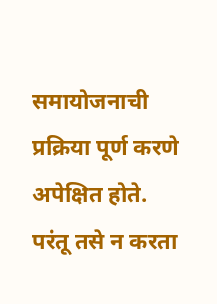समायोजनाची प्रक्रिया पूर्ण करणे अपेक्षित होते.
परंतू तसे न करता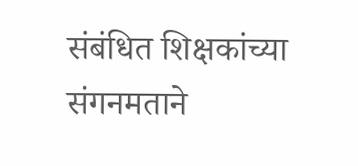संबंधित शिक्षकांच्या संगनमताने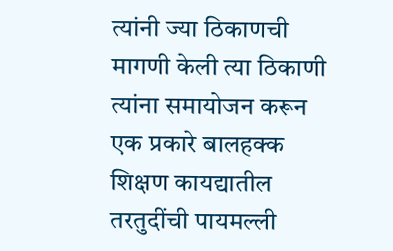त्यांनी ज्या ठिकाणची मागणी केली त्या ठिकाणी त्यांना समायोजन करून एक प्रकारे बालहक्क शिक्षण कायद्यातील तरतुदींची पायमल्ली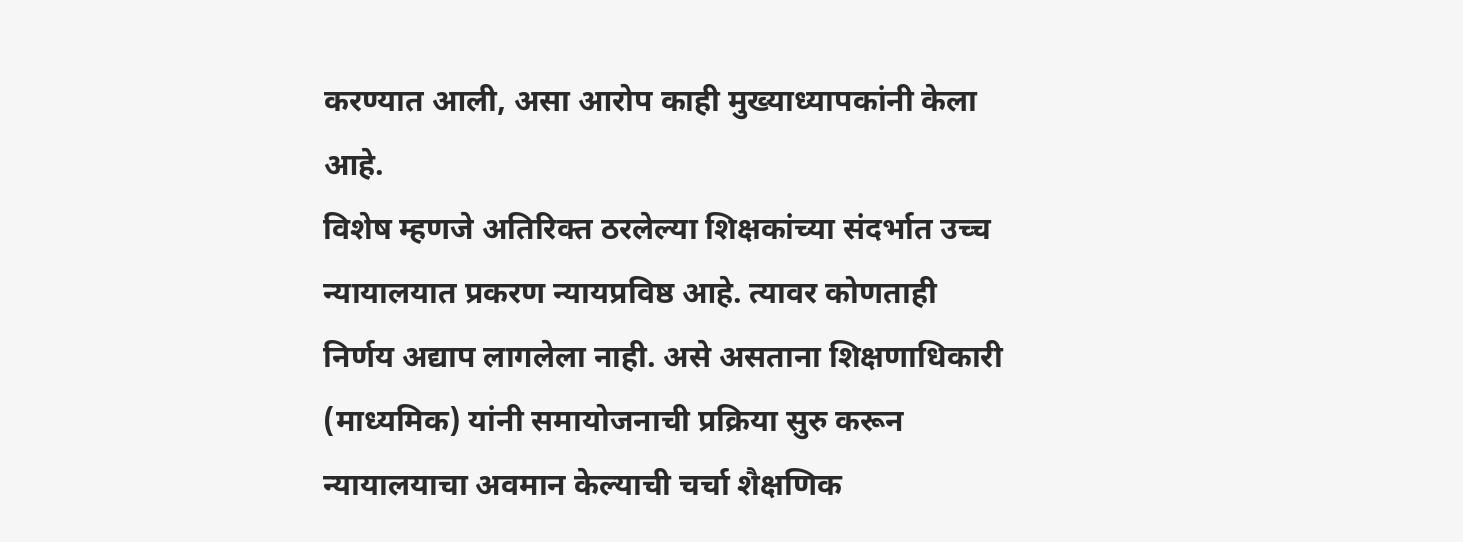करण्यात आली, असा आरोप काही मुख्याध्यापकांनी केला आहे.
विशेष म्हणजे अतिरिक्त ठरलेल्या शिक्षकांच्या संदर्भात उच्च न्यायालयात प्रकरण न्यायप्रविष्ठ आहे. त्यावर कोणताही निर्णय अद्याप लागलेला नाही. असे असताना शिक्षणाधिकारी (माध्यमिक) यांनी समायोजनाची प्रक्रिया सुरु करून न्यायालयाचा अवमान केल्याची चर्चा शैक्षणिक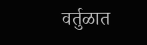वर्तुळात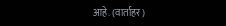आहे. (वार्ताहर)